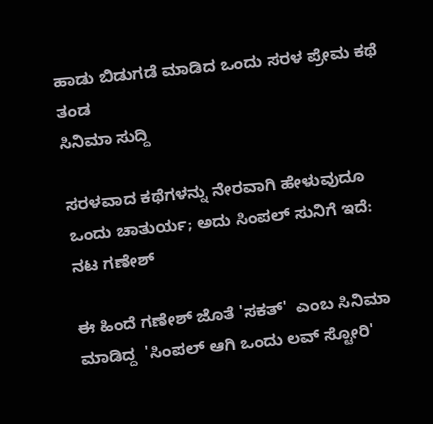ಹಾಡು ಬಿಡುಗಡೆ ಮಾಡಿದ ಒಂದು ಸರಳ ಪ್ರೇಮ ಕಥೆ ತಂಡ
ಸಿನಿಮಾ ಸುದ್ದಿ

ಸರಳವಾದ ಕಥೆಗಳನ್ನು ನೇರವಾಗಿ ಹೇಳುವುದೂ ಒಂದು ಚಾತುರ್ಯ; ಅದು ಸಿಂಪಲ್ ಸುನಿಗೆ ಇದೆ: ನಟ ಗಣೇಶ್

ಈ ಹಿಂದೆ ಗಣೇಶ್ ಜೊತೆ 'ಸಕತ್'  ಎಂಬ ಸಿನಿಮಾ ಮಾಡಿದ್ದ  'ಸಿಂಪಲ್ ಆಗಿ ಒಂದು ಲವ್ ಸ್ಟೋರಿ'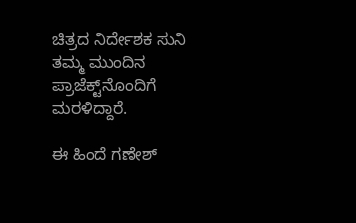ಚಿತ್ರದ ನಿರ್ದೇಶಕ ಸುನಿ ತಮ್ಮ ಮುಂದಿನ ಪ್ರಾಜೆಕ್ಟ್‌ನೊಂದಿಗೆ ಮರಳಿದ್ದಾರೆ.

ಈ ಹಿಂದೆ ಗಣೇಶ್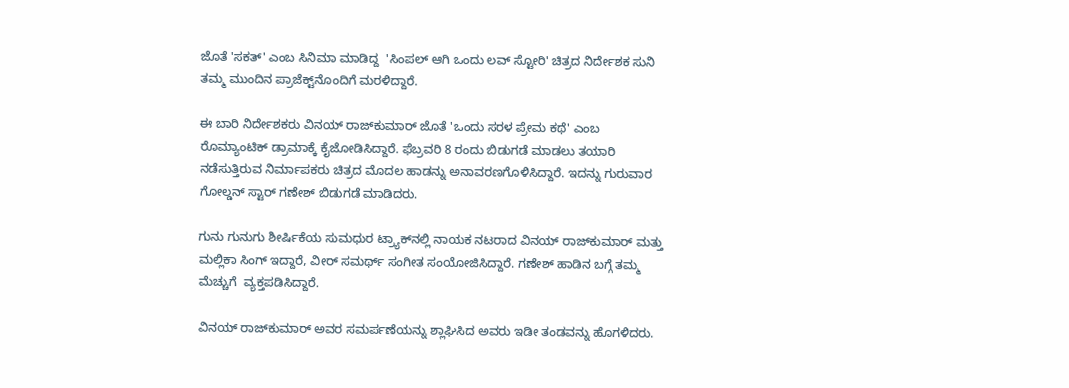ಜೊತೆ 'ಸಕತ್' ಎಂಬ ಸಿನಿಮಾ ಮಾಡಿದ್ದ  'ಸಿಂಪಲ್ ಆಗಿ ಒಂದು ಲವ್ ಸ್ಟೋರಿ' ಚಿತ್ರದ ನಿರ್ದೇಶಕ ಸುನಿ ತಮ್ಮ ಮುಂದಿನ ಪ್ರಾಜೆಕ್ಟ್‌ನೊಂದಿಗೆ ಮರಳಿದ್ದಾರೆ.

ಈ ಬಾರಿ ನಿರ್ದೇಶಕರು ವಿನಯ್ ರಾಜ್‌ಕುಮಾರ್ ಜೊತೆ 'ಒಂದು ಸರಳ ಪ್ರೇಮ ಕಥೆ' ಎಂಬ ರೊಮ್ಯಾಂಟಿಕ್ ಡ್ರಾಮಾಕ್ಕೆ ಕೈಜೋಡಿಸಿದ್ದಾರೆ. ಫೆಬ್ರವರಿ 8 ರಂದು ಬಿಡುಗಡೆ ಮಾಡಲು ತಯಾರಿ ನಡೆಸುತ್ತಿರುವ ನಿರ್ಮಾಪಕರು ಚಿತ್ರದ ಮೊದಲ ಹಾಡನ್ನು ಅನಾವರಣಗೊಳಿಸಿದ್ದಾರೆ. ಇದನ್ನು ಗುರುವಾರ ಗೋಲ್ಡನ್ ಸ್ಟಾರ್ ಗಣೇಶ್ ಬಿಡುಗಡೆ ಮಾಡಿದರು.

ಗುನು ಗುನುಗು ಶೀರ್ಷಿಕೆಯ ಸುಮಧುರ ಟ್ರ್ಯಾಕ್‌ನಲ್ಲಿ ನಾಯಕ ನಟರಾದ ವಿನಯ್ ರಾಜ್‌ಕುಮಾರ್ ಮತ್ತು ಮಲ್ಲಿಕಾ ಸಿಂಗ್ ಇದ್ದಾರೆ, ವೀರ್ ಸಮರ್ಥ್ ಸಂಗೀತ ಸಂಯೋಜಿಸಿದ್ದಾರೆ. ಗಣೇಶ್ ಹಾಡಿನ ಬಗ್ಗೆ ತಮ್ಮ ಮೆಚ್ಚುಗೆ  ವ್ಯಕ್ತಪಡಿಸಿದ್ದಾರೆ.

ವಿನಯ್ ರಾಜ್‌ಕುಮಾರ್ ಅವರ ಸಮರ್ಪಣೆಯನ್ನು ಶ್ಲಾಘಿಸಿದ ಅವರು ಇಡೀ ತಂಡವನ್ನು ಹೊಗಳಿದರು.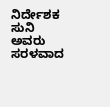ನಿರ್ದೇಶಕ ಸುನಿ ಅವರು ಸರಳವಾದ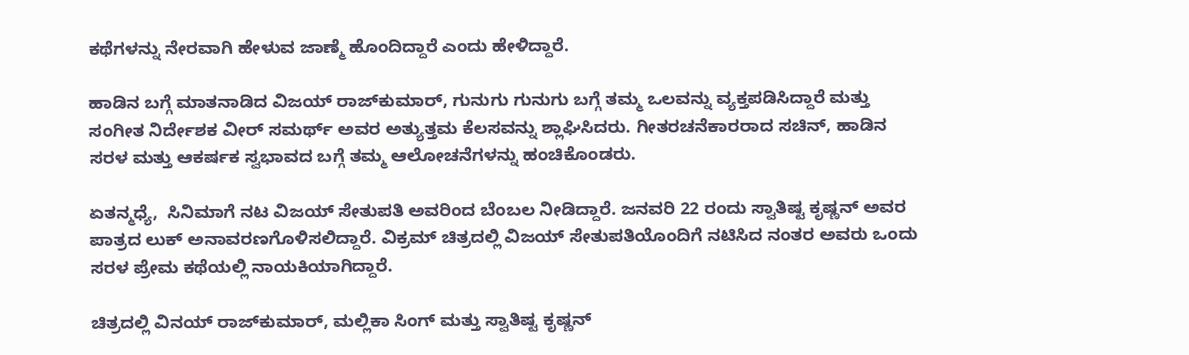ಕಥೆಗಳನ್ನು ನೇರವಾಗಿ ಹೇಳುವ ಜಾಣ್ಮೆ ಹೊಂದಿದ್ದಾರೆ ಎಂದು ಹೇಳಿದ್ದಾರೆ.

ಹಾಡಿನ ಬಗ್ಗೆ ಮಾತನಾಡಿದ ವಿಜಯ್ ರಾಜ್‌ಕುಮಾರ್, ಗುನುಗು ಗುನುಗು ಬಗ್ಗೆ ತಮ್ಮ ಒಲವನ್ನು ವ್ಯಕ್ತಪಡಿಸಿದ್ದಾರೆ ಮತ್ತು ಸಂಗೀತ ನಿರ್ದೇಶಕ ವೀರ್ ಸಮರ್ಥ್ ಅವರ ಅತ್ಯುತ್ತಮ ಕೆಲಸವನ್ನು ಶ್ಲಾಘಿಸಿದರು. ಗೀತರಚನೆಕಾರರಾದ ಸಚಿನ್, ಹಾಡಿನ ಸರಳ ಮತ್ತು ಆಕರ್ಷಕ ಸ್ವಭಾವದ ಬಗ್ಗೆ ತಮ್ಮ ಆಲೋಚನೆಗಳನ್ನು ಹಂಚಿಕೊಂಡರು.

ಏತನ್ಮಧ್ಯೆ,  ಸಿನಿಮಾಗೆ ನಟ ವಿಜಯ್ ಸೇತುಪತಿ ಅವರಿಂದ ಬೆಂಬಲ ನೀಡಿದ್ದಾರೆ. ಜನವರಿ 22 ರಂದು ಸ್ವಾತಿಷ್ಟ ಕೃಷ್ಣನ್ ಅವರ ಪಾತ್ರದ ಲುಕ್ ಅನಾವರಣಗೊಳಿಸಲಿದ್ದಾರೆ. ವಿಕ್ರಮ್ ಚಿತ್ರದಲ್ಲಿ ವಿಜಯ್ ಸೇತುಪತಿಯೊಂದಿಗೆ ನಟಿಸಿದ ನಂತರ ಅವರು ಒಂದು ಸರಳ ಪ್ರೇಮ ಕಥೆಯಲ್ಲಿ ನಾಯಕಿಯಾಗಿದ್ದಾರೆ.

ಚಿತ್ರದಲ್ಲಿ ವಿನಯ್ ರಾಜ್‌ಕುಮಾರ್, ಮಲ್ಲಿಕಾ ಸಿಂಗ್ ಮತ್ತು ಸ್ವಾತಿಷ್ಟ ಕೃಷ್ಣನ್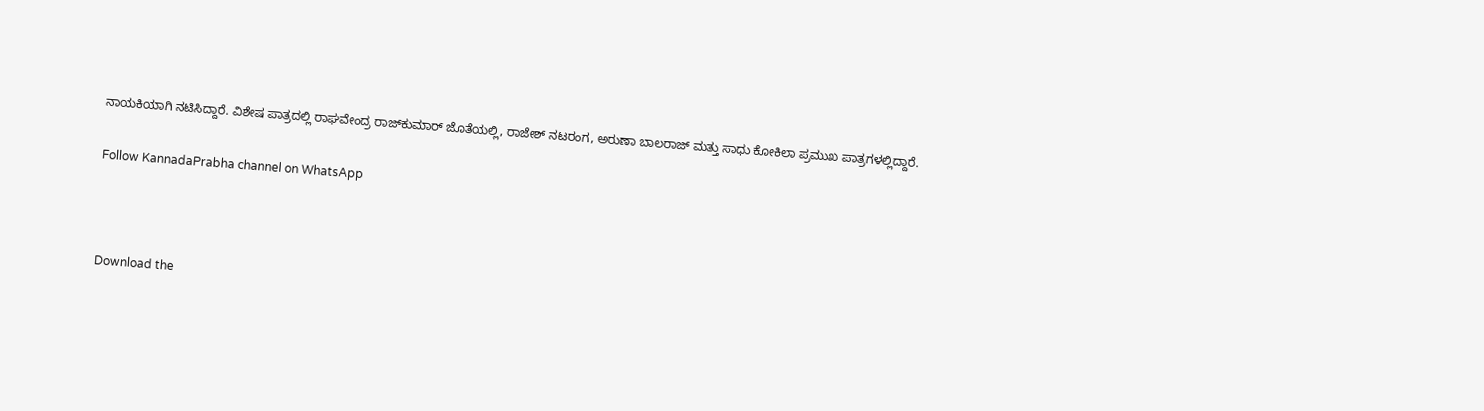ನಾಯಕಿಯಾಗಿ ನಟಿಸಿದ್ದಾರೆ. ವಿಶೇಷ ಪಾತ್ರದಲ್ಲಿ ರಾಘವೇಂದ್ರ ರಾಜ್‌ಕುಮಾರ್ ಜೊತೆಯಲ್ಲಿ, ರಾಜೇಶ್ ನಟರಂಗ, ಅರುಣಾ ಬಾಲರಾಜ್ ಮತ್ತು ಸಾಧು ಕೋಕಿಲಾ ಪ್ರಮುಖ ಪಾತ್ರಗಳಲ್ಲಿದ್ದಾರೆ.

Follow KannadaPrabha channel on WhatsApp



Download the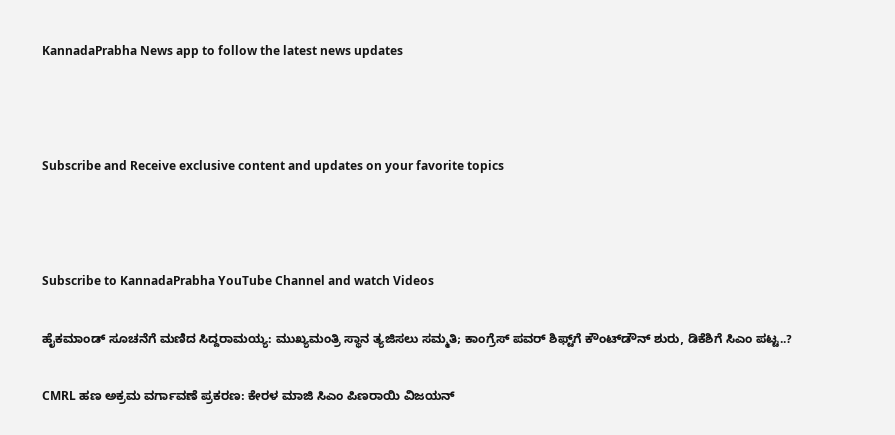KannadaPrabha News app to follow the latest news updates



Subscribe and Receive exclusive content and updates on your favorite topics



Subscribe to KannadaPrabha YouTube Channel and watch Videos

ಹೈಕಮಾಂಡ್ ಸೂಚನೆಗೆ ಮಣಿದ ಸಿದ್ದರಾಮಯ್ಯ: ಮುಖ್ಯಮಂತ್ರಿ ಸ್ಥಾನ ತ್ಯಜಿಸಲು ಸಮ್ಮತಿ; ಕಾಂಗ್ರೆಸ್ ಪವರ್ ಶಿಫ್ಟ್‌ಗೆ ಕೌಂಟ್‌ಡೌನ್ ಶುರು, ಡಿಕೆಶಿಗೆ ಸಿಎಂ ಪಟ್ಟ..?

CMRL ಹಣ ಅಕ್ರಮ ವರ್ಗಾವಣೆ ಪ್ರಕರಣ: ಕೇರಳ ಮಾಜಿ ಸಿಎಂ ಪಿಣರಾಯಿ ವಿಜಯನ್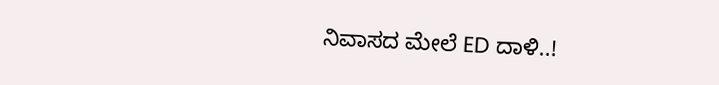ನಿವಾಸದ ಮೇಲೆ ED ದಾಳಿ..!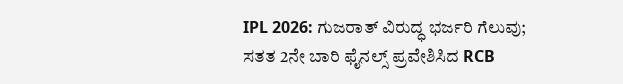IPL 2026: ಗುಜರಾತ್ ವಿರುದ್ಧ ಭರ್ಜರಿ ಗೆಲುವು; ಸತತ 2ನೇ ಬಾರಿ ಫೈನಲ್ಸ್ ಪ್ರವೇಶಿಸಿದ RCB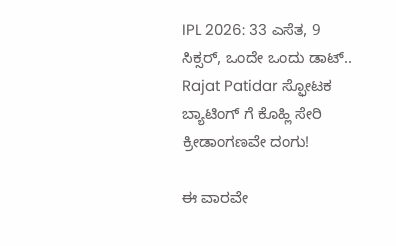IPL 2026: 33 ಎಸೆತ, 9 ಸಿಕ್ಸರ್, ಒಂದೇ ಒಂದು ಡಾಟ್.. Rajat Patidar ಸ್ಫೋಟಕ ಬ್ಯಾಟಿಂಗ್ ಗೆ ಕೊಹ್ಲಿ ಸೇರಿ ಕ್ರೀಡಾಂಗಣವೇ ದಂಗು!

ಈ ವಾರವೇ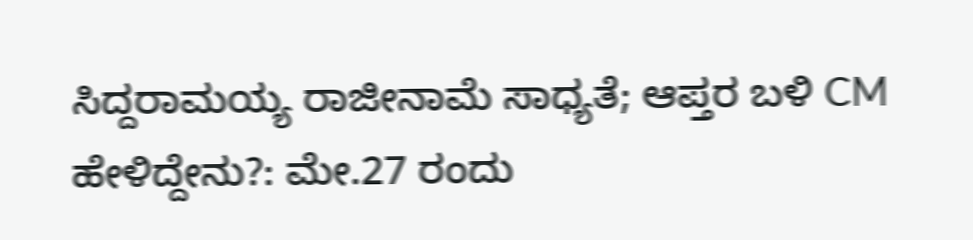ಸಿದ್ದರಾಮಯ್ಯ ರಾಜೀನಾಮೆ ಸಾಧ್ಯತೆ; ಆಪ್ತರ ಬಳಿ CM ಹೇಳಿದ್ದೇನು?: ಮೇ.27 ರಂದು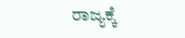ರಾಜ್ಯಕ್ಕೆ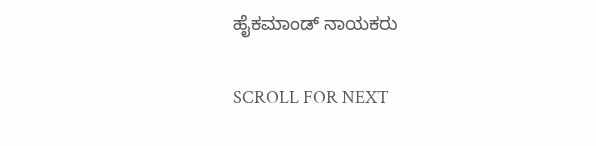ಹೈಕಮಾಂಡ್ ನಾಯಕರು

SCROLL FOR NEXT